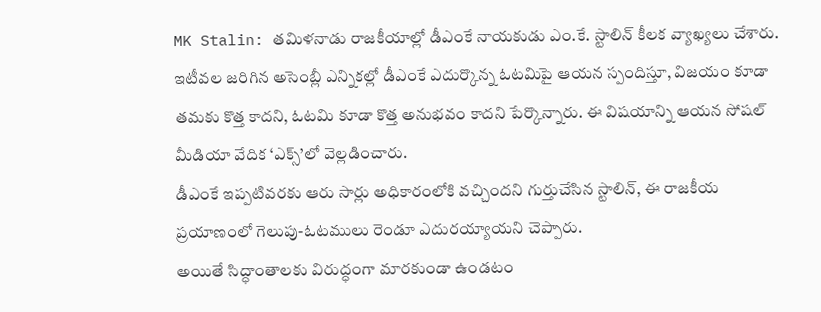MK Stalin: తమిళనాడు రాజకీయాల్లో డీఎంకే నాయకుడు ఎం.కే. స్టాలిన్ కీలక వ్యాఖ్యలు చేశారు. ఇటీవల జరిగిన అసెంబ్లీ ఎన్నికల్లో డీఎంకే ఎదుర్కొన్న ఓటమిపై ఆయన స్పందిస్తూ, విజయం కూడా తమకు కొత్త కాదని, ఓటమి కూడా కొత్త అనుభవం కాదని పేర్కొన్నారు. ఈ విషయాన్ని ఆయన సోషల్ మీడియా వేదిక ‘ఎక్స్’లో వెల్లడించారు.
డీఎంకే ఇప్పటివరకు ఆరు సార్లు అధికారంలోకి వచ్చిందని గుర్తుచేసిన స్టాలిన్, ఈ రాజకీయ ప్రయాణంలో గెలుపు-ఓటములు రెండూ ఎదురయ్యాయని చెప్పారు.
అయితే సిద్ధాంతాలకు విరుద్ధంగా మారకుండా ఉండటం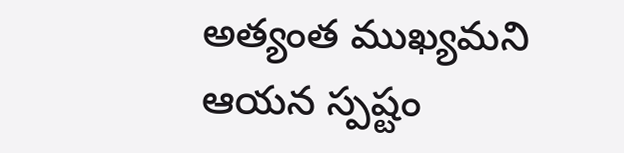అత్యంత ముఖ్యమని ఆయన స్పష్టం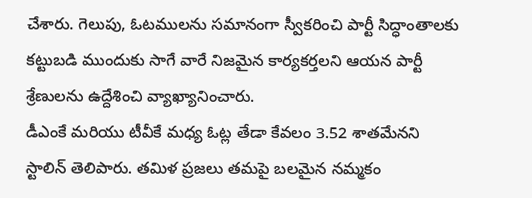చేశారు. గెలుపు, ఓటములను సమానంగా స్వీకరించి పార్టీ సిద్ధాంతాలకు కట్టుబడి ముందుకు సాగే వారే నిజమైన కార్యకర్తలని ఆయన పార్టీ శ్రేణులను ఉద్దేశించి వ్యాఖ్యానించారు.
డీఎంకే మరియు టీవీకే మధ్య ఓట్ల తేడా కేవలం 3.52 శాతమేనని స్టాలిన్ తెలిపారు. తమిళ ప్రజలు తమపై బలమైన నమ్మకం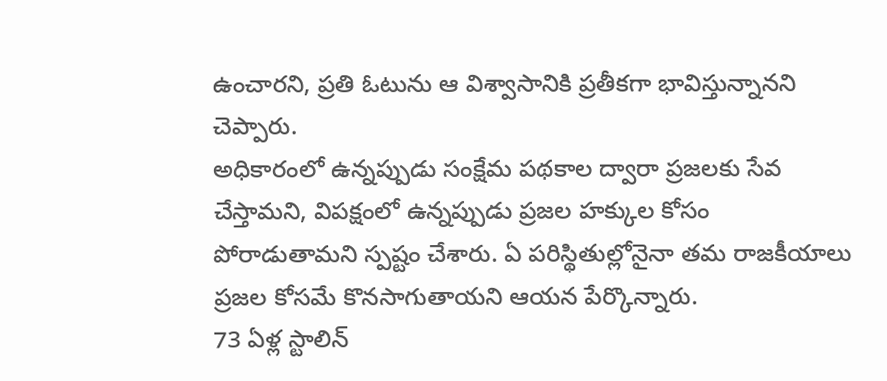ఉంచారని, ప్రతి ఓటును ఆ విశ్వాసానికి ప్రతీకగా భావిస్తున్నానని చెప్పారు.
అధికారంలో ఉన్నప్పుడు సంక్షేమ పథకాల ద్వారా ప్రజలకు సేవ చేస్తామని, విపక్షంలో ఉన్నప్పుడు ప్రజల హక్కుల కోసం పోరాడుతామని స్పష్టం చేశారు. ఏ పరిస్థితుల్లోనైనా తమ రాజకీయాలు ప్రజల కోసమే కొనసాగుతాయని ఆయన పేర్కొన్నారు.
73 ఏళ్ల స్టాలిన్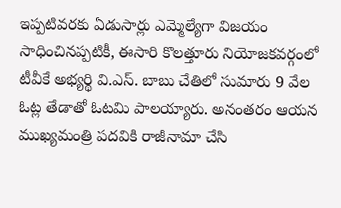ఇప్పటివరకు ఏడుసార్లు ఎమ్మెల్యేగా విజయం సాధించినప్పటికీ, ఈసారి కొలత్తూరు నియోజకవర్గంలో టీవీకే అభ్యర్థి వి.ఎస్. బాబు చేతిలో సుమారు 9 వేల ఓట్ల తేడాతో ఓటమి పాలయ్యారు. అనంతరం ఆయన ముఖ్యమంత్రి పదవికి రాజీనామా చేసి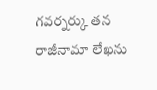గవర్నర్కు తన రాజీనామా లేఖను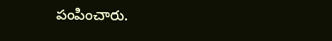పంపించారు.